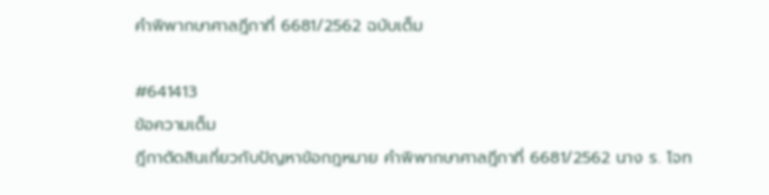คำพิพากษาศาลฎีกาที่ 6681/2562 ฉบับเต็ม

#641413
ข้อความเต็ม
ฎีกาตัดสินเกี่ยวกับปัญหาข้อกฎหมาย คำพิพากษาศาลฎีกาที่ 6681/2562 นาง ร. โจท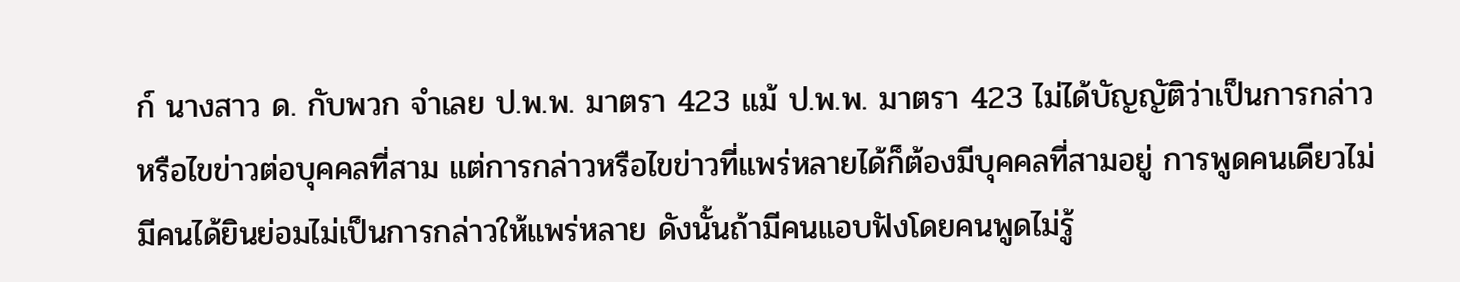ก์ นางสาว ด. กับพวก จำเลย ป.พ.พ. มาตรา 423 แม้ ป.พ.พ. มาตรา 423 ไม่ได้บัญญัติว่าเป็นการกล่าวหรือไขข่าวต่อบุคคลที่สาม แต่การกล่าวหรือไขข่าวที่แพร่หลายได้ก็ต้องมีบุคคลที่สามอยู่ การพูดคนเดียวไม่มีคนได้ยินย่อมไม่เป็นการกล่าวให้แพร่หลาย ดังนั้นถ้ามีคนแอบฟังโดยคนพูดไม่รู้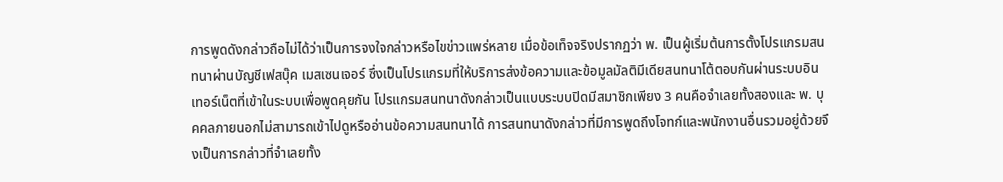การพูดดังกล่าวถือไม่ได้ว่าเป็นการจงใจกล่าวหรือไขข่าวแพร่หลาย เมื่อข้อเท็จจริงปรากฏว่า พ. เป็นผู้เริ่มต้นการตั้งโปรแกรมสนทนาผ่านบัญชีเฟสบุ๊ค เมสเซนเจอร์ ซึ่งเป็นโปรแกรมที่ให้บริการส่งข้อความและข้อมูลมัลติมีเดียสนทนาโต้ตอบกันผ่านระบบอินเทอร์เน็ตที่เข้าในระบบเพื่อพูดคุยกัน โปรแกรมสนทนาดังกล่าวเป็นแบบระบบปิดมีสมาชิกเพียง 3 คนคือจำเลยทั้งสองและ พ. บุคคลภายนอกไม่สามารถเข้าไปดูหรืออ่านข้อความสนทนาได้ การสนทนาดังกล่าวที่มีการพูดถึงโจทก์และพนักงานอื่นรวมอยู่ด้วยจึงเป็นการกล่าวที่จำเลยทั้ง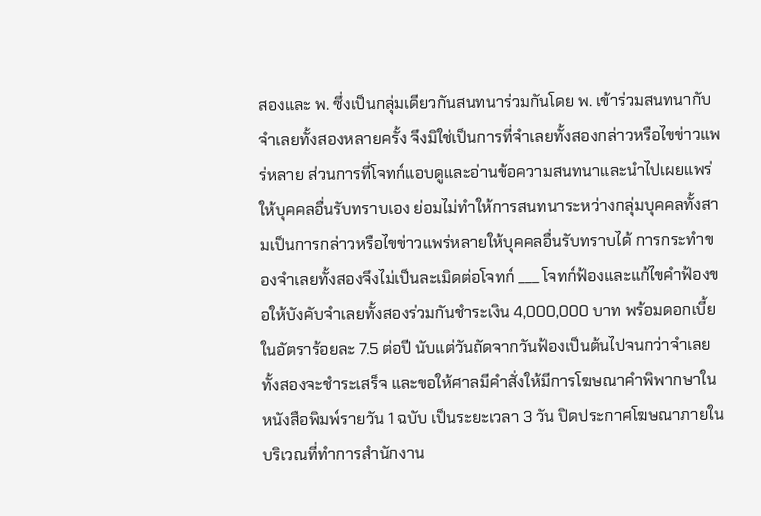สองและ พ. ซึ่งเป็นกลุ่มเดียวกันสนทนาร่วมกันโดย พ. เข้าร่วมสนทนากับจำเลยทั้งสองหลายครั้ง จึงมิใช่เป็นการที่จำเลยทั้งสองกล่าวหรือไขข่าวแพร่หลาย ส่วนการที่โจทก์แอบดูและอ่านข้อความสนทนาและนำไปเผยแพร่ให้บุคคลอื่นรับทราบเอง ย่อมไม่ทำให้การสนทนาระหว่างกลุ่มบุคคลทั้งสามเป็นการกล่าวหรือไขข่าวแพร่หลายให้บุคคลอื่นรับทราบได้ การกระทำของจำเลยทั้งสองจึงไม่เป็นละเมิดต่อโจทก์ ___ โจทก์ฟ้องและแก้ไขคำฟ้องขอให้บังคับจำเลยทั้งสองร่วมกันชำระเงิน 4,000,000 บาท พร้อมดอกเบี้ยในอัตราร้อยละ 7.5 ต่อปี นับแต่วันถัดจากวันฟ้องเป็นต้นไปจนกว่าจำเลยทั้งสองจะชำระเสร็จ และขอให้ศาลมีคำสั่งให้มีการโฆษณาคำพิพากษาในหนังสือพิมพ์รายวัน 1 ฉบับ เป็นระยะเวลา 3 วัน ปิดประกาศโฆษณาภายในบริเวณที่ทำการสำนักงาน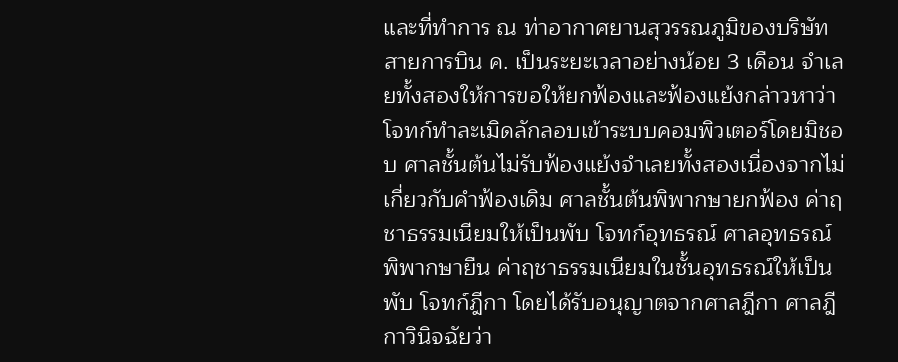และที่ทำการ ณ ท่าอากาศยานสุวรรณภูมิของบริษัทสายการบิน ค. เป็นระยะเวลาอย่างน้อย 3 เดือน จำเลยทั้งสองให้การขอให้ยกฟ้องและฟ้องแย้งกล่าวหาว่าโจทก์ทำละเมิดลักลอบเข้าระบบคอมพิวเตอร์โดยมิชอบ ศาลชั้นต้นไม่รับฟ้องแย้งจำเลยทั้งสองเนื่องจากไม่เกี่ยวกับคำฟ้องเดิม ศาลชั้นต้นพิพากษายกฟ้อง ค่าฤชาธรรมเนียมให้เป็นพับ โจทก์อุทธรณ์ ศาลอุทธรณ์พิพากษายืน ค่าฤชาธรรมเนียมในชั้นอุทธรณ์ให้เป็นพับ โจทก์ฎีกา โดยได้รับอนุญาตจากศาลฎีกา ศาลฎีกาวินิจฉัยว่า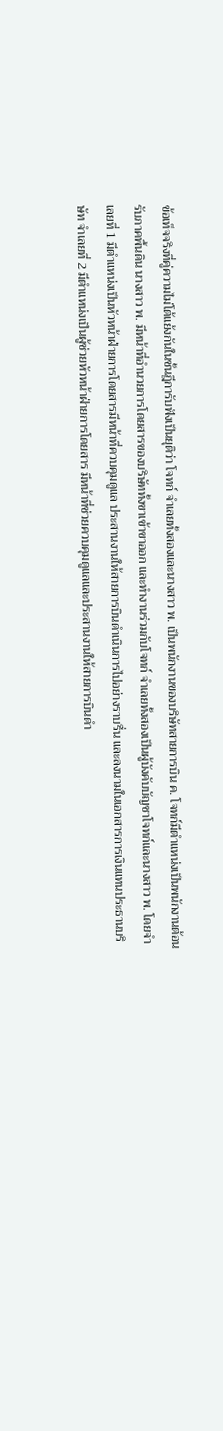ข้อเท็จจริงที่คู่ความไม่โต้แย้งกันในชั้นฎีการับฟังเป็นยุติว่า โจทก์ จำเลยทั้งสองและนางสาว พ. เป็นพนักงานของบริษัทสายการบิน ค. โจทก์มีตำแหน่งเป็นพนักงานต้อนรับภาคพื้นดิน นางสาว พ. มีหน้าที่อำนวยการโดยสารของบริษัททั้งขาเข้าขาออก และทำงานร่วมกับโจทก์ จำเลยทั้งสองเป็นผู้บังคับบัญชาโจทก์และนางสาว พ. โดยจำเลยที่ 1 มีตำแหน่งเป็นหัวหน้าฝ่ายการโดยสารมีหน้าที่ควบคุมดูแล ประสานงานให้สายการบินดำเนินการไปอย่างราบรื่น และลงนามในเอกสารการเงินแทนประธานบริษัท จำเลยที่ 2 มีตำแหน่งเป็นผู้ช่วยหัวหน้าฝ่ายการโดยสาร มีหน้าที่ช่วยควบคุมดูแลและประสานงานให้สายการบินดำ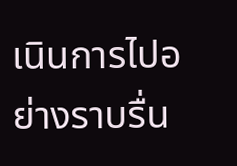เนินการไปอย่างราบรื่น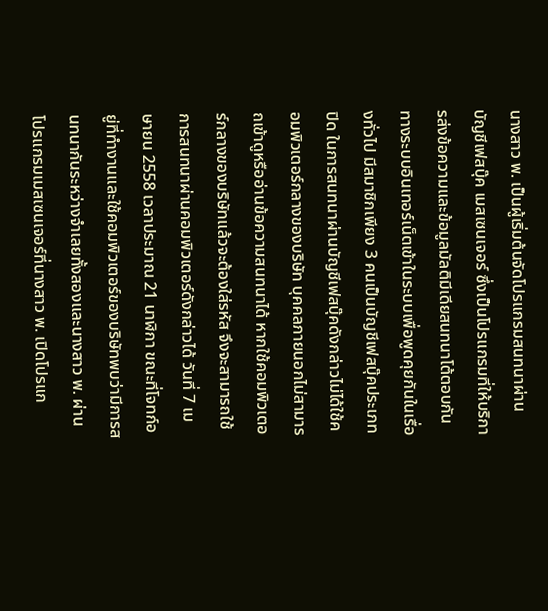นางสาว พ. เป็นผู้เริ่มต้นจัดโปรแกรมสนทนาผ่านบัญชีเฟสบุ๊ค เมสเซนเจอร์ ซึ่งเป็นโปรแกรมที่ให้บริการส่งข้อความและข้อมูลมัลติมีเดียสนทนาโต้ตอบกันทางระบบอินเทอร์เน็ตเข้าในระบบเพื่อพูดคุยกันในเรื่องทั่วไป มีสมาชิกเพียง 3 คนเป็นบัญชีเฟสบุ๊คประเภทปิด ในการสนทนาผ่านบัญชีเฟสบุ๊คดังกล่าวไม่ได้ใช้คอมพิวเตอร์กลางของบริษัท บุคคลภายนอกไม่สามารถเข้าดูหรืออ่านข้อความสนทนาได้ หากใช้คอมพิวเตอร์กลางของบริษัทแล้วจะต้องใส่รหัส จึงจะสามารถใช้การสนทนาผ่านคอมพิวเตอร์ดังกล่าวได้ วันที่ 7 เมษายน 2558 เวลาประมาณ 21 นาฬิกา ขณะที่โจทก์อยู่ที่ทำงานและใช้คอมพิวเตอร์ของบริษัทพบว่ามีการสนทนากันระหว่างจำเลยทั้งสองและนางสาว พ. ผ่านโปรแกรมเมสเซนเจอร์ที่นางสาว พ. เปิดโปรแก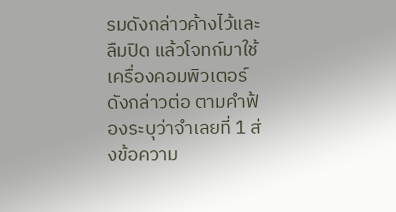รมดังกล่าวค้างไว้และลืมปิด แล้วโจทก์มาใช้เครื่องคอมพิวเตอร์ดังกล่าวต่อ ตามคำฟ้องระบุว่าจำเลยที่ 1 ส่งข้อความ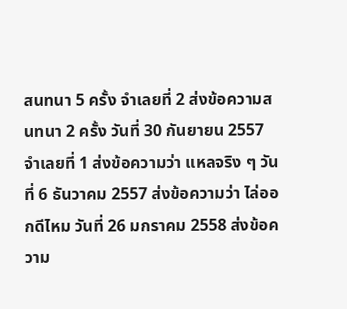สนทนา 5 ครั้ง จำเลยที่ 2 ส่งข้อความสนทนา 2 ครั้ง วันที่ 30 กันยายน 2557 จำเลยที่ 1 ส่งข้อความว่า แหลจริง ๆ วันที่ 6 ธันวาคม 2557 ส่งข้อความว่า ไล่ออกดีไหม วันที่ 26 มกราคม 2558 ส่งข้อความ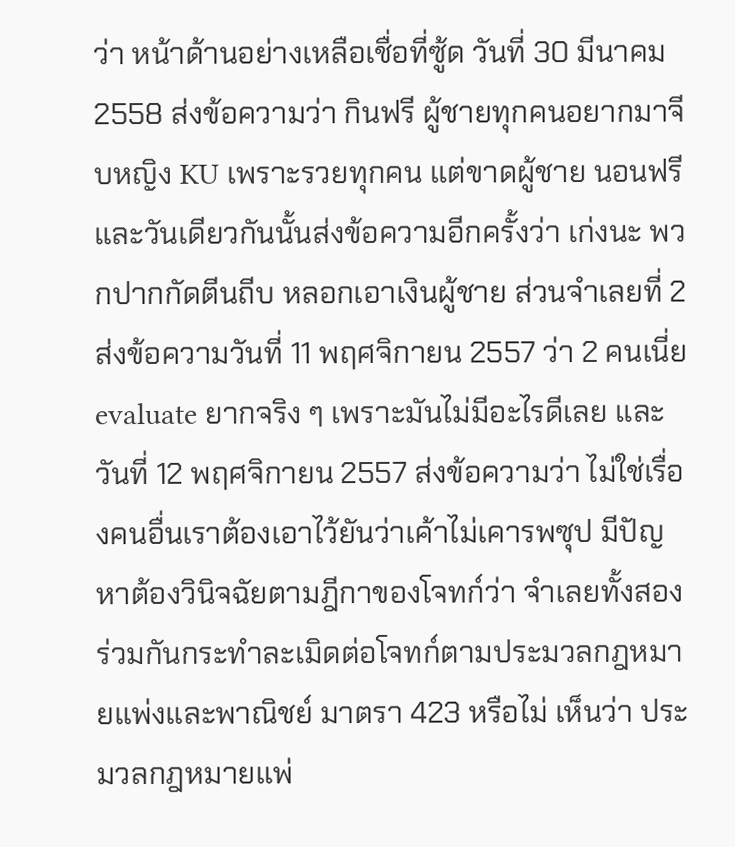ว่า หน้าด้านอย่างเหลือเชื่อที่ซู้ด วันที่ 30 มีนาคม 2558 ส่งข้อความว่า กินฟรี ผู้ชายทุกคนอยากมาจีบหญิง KU เพราะรวยทุกคน แต่ขาดผู้ชาย นอนฟรี และวันเดียวกันนั้นส่งข้อความอีกครั้งว่า เก่งนะ พวกปากกัดตีนถีบ หลอกเอาเงินผู้ชาย ส่วนจำเลยที่ 2 ส่งข้อความวันที่ 11 พฤศจิกายน 2557 ว่า 2 คนเนี่ย evaluate ยากจริง ๆ เพราะมันไม่มีอะไรดีเลย และวันที่ 12 พฤศจิกายน 2557 ส่งข้อความว่า ไม่ใช่เรื่องคนอื่นเราต้องเอาไว้ยันว่าเค้าไม่เคารพซุป มีปัญหาต้องวินิจฉัยตามฎีกาของโจทก์ว่า จำเลยทั้งสองร่วมกันกระทำละเมิดต่อโจทก์ตามประมวลกฎหมายแพ่งและพาณิชย์ มาตรา 423 หรือไม่ เห็นว่า ประมวลกฎหมายแพ่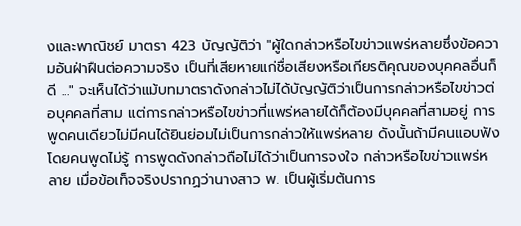งและพาณิชย์ มาตรา 423 บัญญัติว่า "ผู้ใดกล่าวหรือไขข่าวแพร่หลายซึ่งข้อความอันฝ่าฝืนต่อความจริง เป็นที่เสียหายแก่ชื่อเสียงหรือเกียรติคุณของบุคคลอื่นก็ดี ..." จะเห็นได้ว่าแม้บทมาตราดังกล่าวไม่ได้บัญญัติว่าเป็นการกล่าวหรือไขข่าวต่อบุคคลที่สาม แต่การกล่าวหรือไขข่าวที่แพร่หลายได้ก็ต้องมีบุคคลที่สามอยู่ การพูดคนเดียวไม่มีคนได้ยินย่อมไม่เป็นการกล่าวให้แพร่หลาย ดังนั้นถ้ามีคนแอบฟังโดยคนพูดไม่รู้ การพูดดังกล่าวถือไม่ได้ว่าเป็นการจงใจ กล่าวหรือไขข่าวแพร่หลาย เมื่อข้อเท็จจริงปรากฏว่านางสาว พ. เป็นผู้เริ่มต้นการ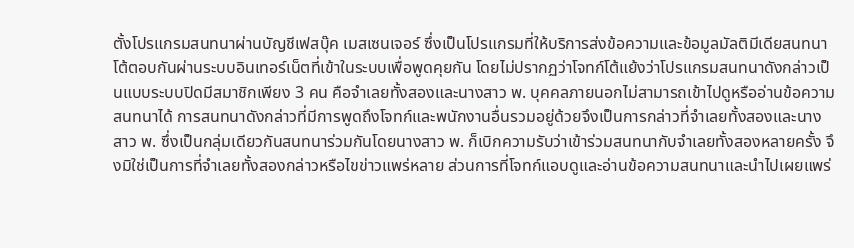ตั้งโปรแกรมสนทนาผ่านบัญชีเฟสบุ๊ค เมสเซนเจอร์ ซึ่งเป็นโปรแกรมที่ให้บริการส่งข้อความและข้อมูลมัลติมีเดียสนทนาโต้ตอบกันผ่านระบบอินเทอร์เน็ตที่เข้าในระบบเพื่อพูดคุยกัน โดยไม่ปรากฏว่าโจทก์โต้แย้งว่าโปรแกรมสนทนาดังกล่าวเป็นแบบระบบปิดมีสมาชิกเพียง 3 คน คือจำเลยทั้งสองและนางสาว พ. บุคคลภายนอกไม่สามารถเข้าไปดูหรืออ่านข้อความสนทนาได้ การสนทนาดังกล่าวที่มีการพูดถึงโจทก์และพนักงานอื่นรวมอยู่ด้วยจึงเป็นการกล่าวที่จำเลยทั้งสองและนางสาว พ. ซึ่งเป็นกลุ่มเดียวกันสนทนาร่วมกันโดยนางสาว พ. ก็เบิกความรับว่าเข้าร่วมสนทนากับจำเลยทั้งสองหลายครั้ง จึงมิใช่เป็นการที่จำเลยทั้งสองกล่าวหรือไขข่าวแพร่หลาย ส่วนการที่โจทก์แอบดูและอ่านข้อความสนทนาและนำไปเผยแพร่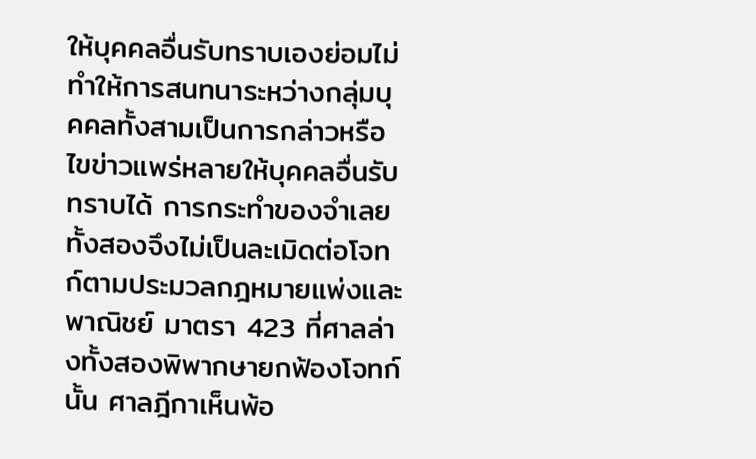ให้บุคคลอื่นรับทราบเองย่อมไม่ทำให้การสนทนาระหว่างกลุ่มบุคคลทั้งสามเป็นการกล่าวหรือไขข่าวแพร่หลายให้บุคคลอื่นรับทราบได้ การกระทำของจำเลยทั้งสองจึงไม่เป็นละเมิดต่อโจทก์ตามประมวลกฎหมายแพ่งและพาณิชย์ มาตรา 423 ที่ศาลล่างทั้งสองพิพากษายกฟ้องโจทก์นั้น ศาลฎีกาเห็นพ้อ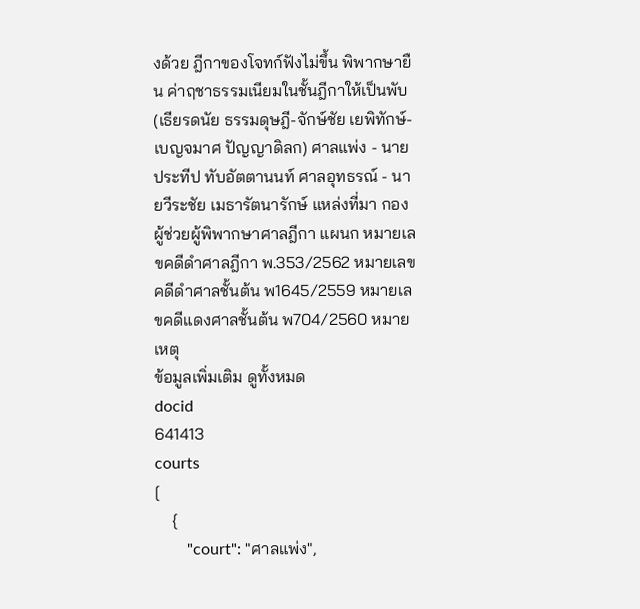งด้วย ฎีกาของโจทก์ฟังไม่ขึ้น พิพากษายืน ค่าฤชาธรรมเนียมในชั้นฎีกาให้เป็นพับ (เธียรดนัย ธรรมดุษฎี-จักษ์ชัย เยพิทักษ์-เบญจมาศ ปัญญาดิลก) ศาลแพ่ง - นายประทีป ทับอัตตานนท์ ศาลอุทธรณ์ - นายวีระชัย เมธารัตนารักษ์ แหล่งที่มา กองผู้ช่วยผู้พิพากษาศาลฎีกา แผนก หมายเลขคดีดำศาลฎีกา พ.353/2562 หมายเลขคดีดำศาลชั้นต้น พ1645/2559 หมายเลขคดีแดงศาลชั้นต้น พ704/2560 หมายเหตุ
ข้อมูลเพิ่มเติม ดูทั้งหมด
docid
641413
courts
[
    {
        "court": "ศาลแพ่ง",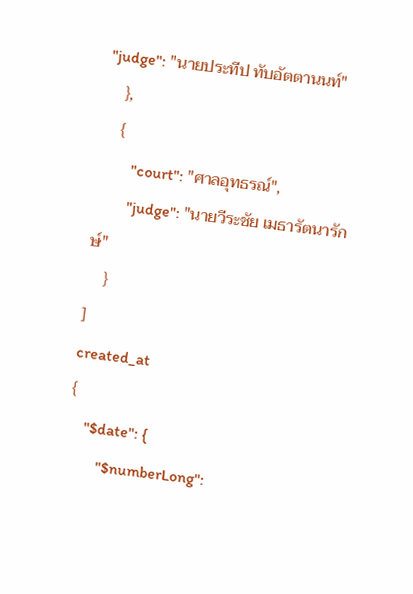"judge": "นายประทีป ทับอัตตานนท์"
    },
    {
        "court": "ศาลอุทธรณ์",
        "judge": "นายวีระชัย เมธารัตนารักษ์"
    }
]
created_at
{
    "$date": {
        "$numberLong":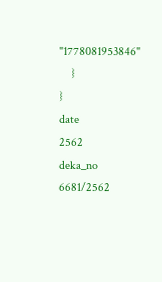"1778081953846"
    }
}
date
2562
deka_no
6681/2562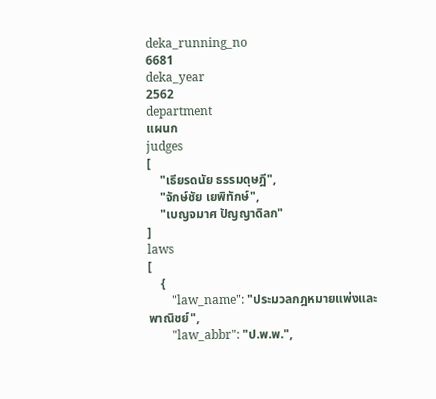deka_running_no
6681
deka_year
2562
department
แผนก
judges
[
    "เธียรดนัย ธรรมดุษฎี",
    "จักษ์ชัย เยพิทักษ์",
    "เบญจมาศ ปัญญาดิลก"
]
laws
[
    {
        "law_name": "ประมวลกฎหมายแพ่งและพาณิชย์",
        "law_abbr": "ป.พ.พ.",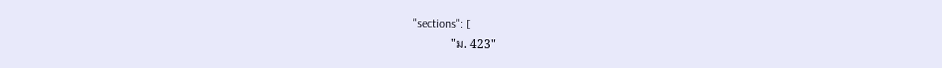"sections": [
            "ม. 423"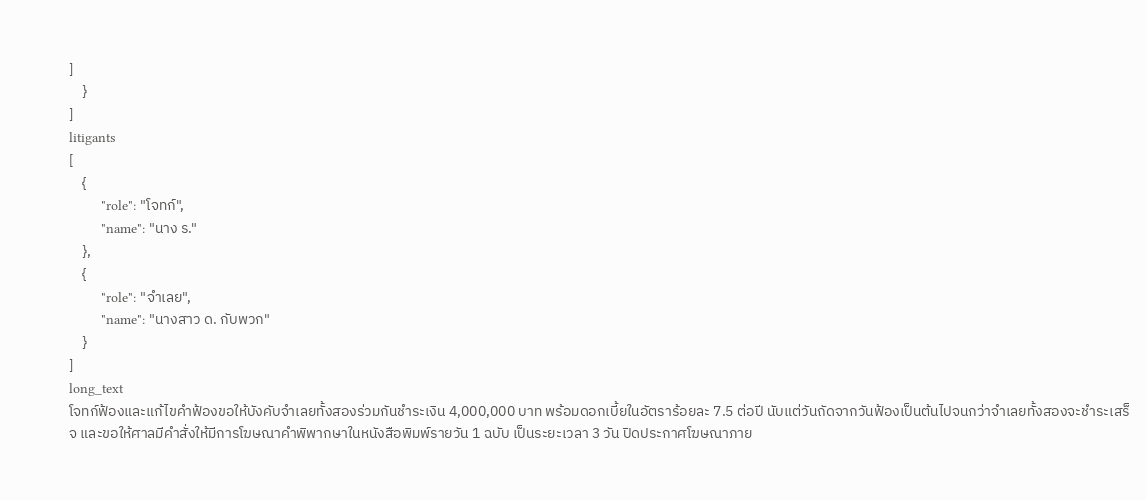]
    }
]
litigants
[
    {
        "role": "โจทก์",
        "name": "นาง ร."
    },
    {
        "role": "จำเลย",
        "name": "นางสาว ด. กับพวก"
    }
]
long_text
โจทก์ฟ้องและแก้ไขคำฟ้องขอให้บังคับจำเลยทั้งสองร่วมกันชำระเงิน 4,000,000 บาท พร้อมดอกเบี้ยในอัตราร้อยละ 7.5 ต่อปี นับแต่วันถัดจากวันฟ้องเป็นต้นไปจนกว่าจำเลยทั้งสองจะชำระเสร็จ และขอให้ศาลมีคำสั่งให้มีการโฆษณาคำพิพากษาในหนังสือพิมพ์รายวัน 1 ฉบับ เป็นระยะเวลา 3 วัน ปิดประกาศโฆษณาภาย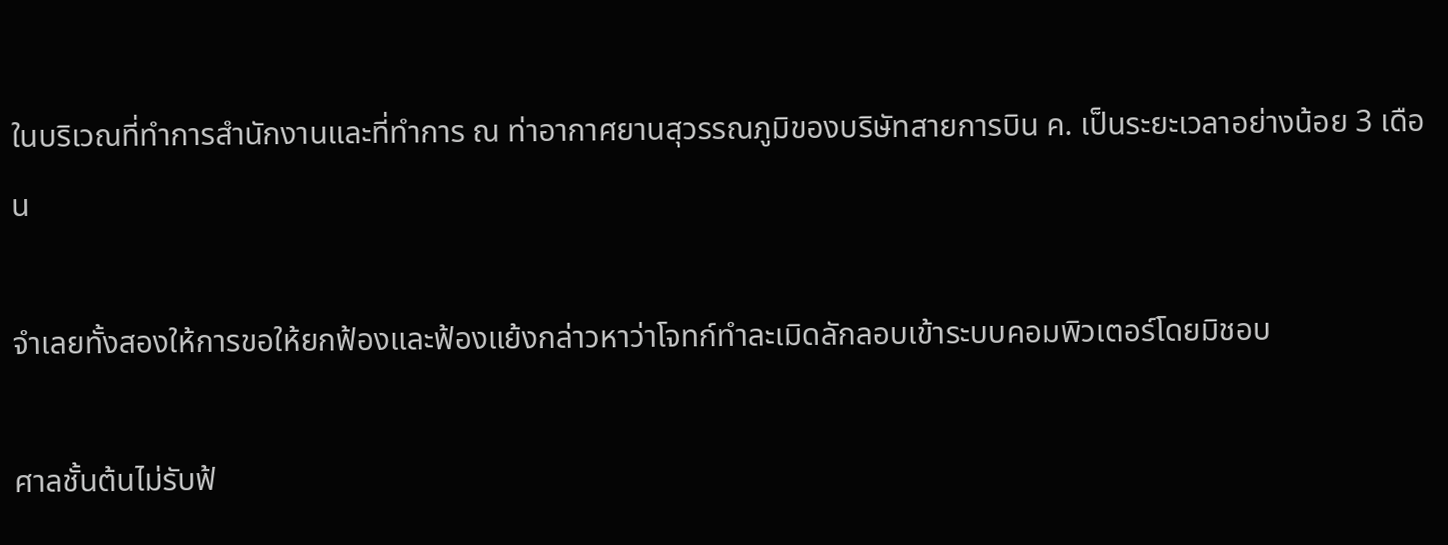ในบริเวณที่ทำการสำนักงานและที่ทำการ ณ ท่าอากาศยานสุวรรณภูมิของบริษัทสายการบิน ค. เป็นระยะเวลาอย่างน้อย 3 เดือน

จำเลยทั้งสองให้การขอให้ยกฟ้องและฟ้องแย้งกล่าวหาว่าโจทก์ทำละเมิดลักลอบเข้าระบบคอมพิวเตอร์โดยมิชอบ

ศาลชั้นต้นไม่รับฟ้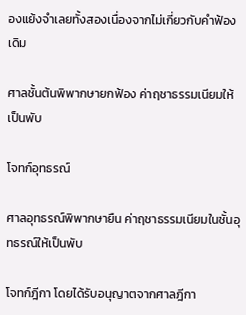องแย้งจำเลยทั้งสองเนื่องจากไม่เกี่ยวกับคำฟ้องเดิม

ศาลชั้นต้นพิพากษายกฟ้อง ค่าฤชาธรรมเนียมให้เป็นพับ

โจทก์อุทธรณ์

ศาลอุทธรณ์พิพากษายืน ค่าฤชาธรรมเนียมในชั้นอุทธรณ์ให้เป็นพับ

โจทก์ฎีกา โดยได้รับอนุญาตจากศาลฎีกา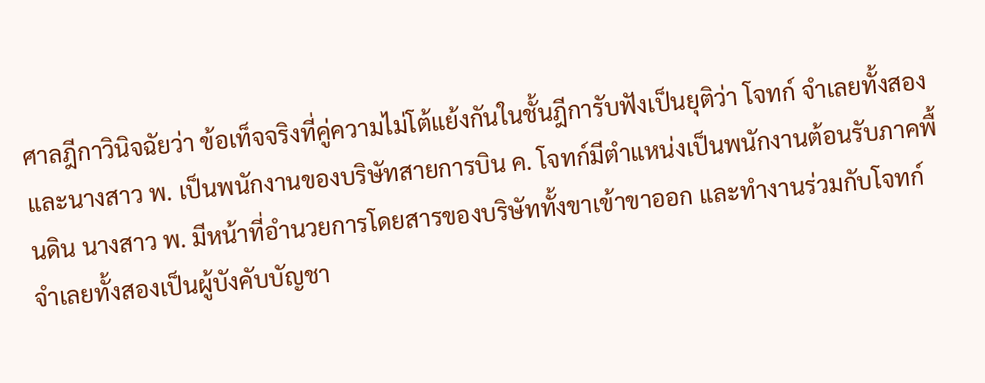ศาลฎีกาวินิจฉัยว่า ข้อเท็จจริงที่คู่ความไม่โต้แย้งกันในชั้นฎีการับฟังเป็นยุติว่า โจทก์ จำเลยทั้งสองและนางสาว พ. เป็นพนักงานของบริษัทสายการบิน ค. โจทก์มีตำแหน่งเป็นพนักงานต้อนรับภาคพื้นดิน นางสาว พ. มีหน้าที่อำนวยการโดยสารของบริษัททั้งขาเข้าขาออก และทำงานร่วมกับโจทก์ จำเลยทั้งสองเป็นผู้บังคับบัญชา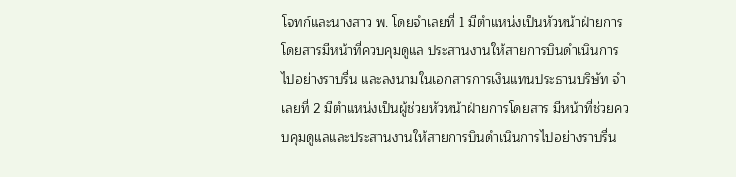โจทก์และนางสาว พ. โดยจำเลยที่ 1 มีตำแหน่งเป็นหัวหน้าฝ่ายการโดยสารมีหน้าที่ควบคุมดูแล ประสานงานให้สายการบินดำเนินการไปอย่างราบรื่น และลงนามในเอกสารการเงินแทนประธานบริษัท จำเลยที่ 2 มีตำแหน่งเป็นผู้ช่วยหัวหน้าฝ่ายการโดยสาร มีหน้าที่ช่วยควบคุมดูแลและประสานงานให้สายการบินดำเนินการไปอย่างราบรื่น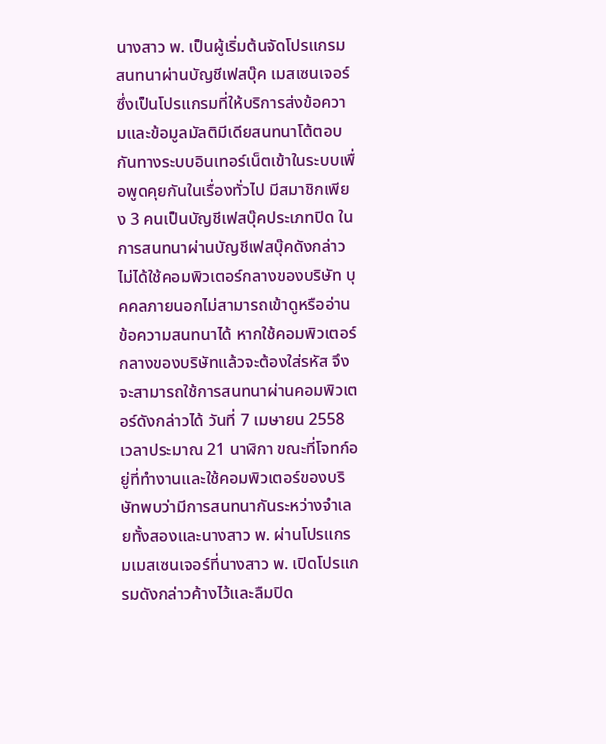นางสาว พ. เป็นผู้เริ่มต้นจัดโปรแกรมสนทนาผ่านบัญชีเฟสบุ๊ค เมสเซนเจอร์ ซึ่งเป็นโปรแกรมที่ให้บริการส่งข้อความและข้อมูลมัลติมีเดียสนทนาโต้ตอบกันทางระบบอินเทอร์เน็ตเข้าในระบบเพื่อพูดคุยกันในเรื่องทั่วไป มีสมาชิกเพียง 3 คนเป็นบัญชีเฟสบุ๊คประเภทปิด ในการสนทนาผ่านบัญชีเฟสบุ๊คดังกล่าวไม่ได้ใช้คอมพิวเตอร์กลางของบริษัท บุคคลภายนอกไม่สามารถเข้าดูหรืออ่านข้อความสนทนาได้ หากใช้คอมพิวเตอร์กลางของบริษัทแล้วจะต้องใส่รหัส จึงจะสามารถใช้การสนทนาผ่านคอมพิวเตอร์ดังกล่าวได้ วันที่ 7 เมษายน 2558 เวลาประมาณ 21 นาฬิกา ขณะที่โจทก์อยู่ที่ทำงานและใช้คอมพิวเตอร์ของบริษัทพบว่ามีการสนทนากันระหว่างจำเลยทั้งสองและนางสาว พ. ผ่านโปรแกรมเมสเซนเจอร์ที่นางสาว พ. เปิดโปรแกรมดังกล่าวค้างไว้และลืมปิด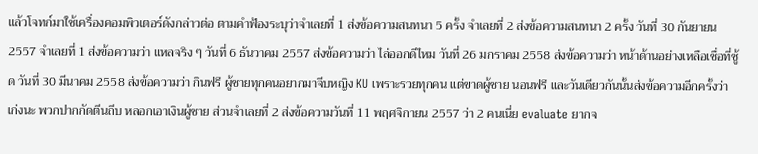แล้วโจทก์มาใช้เครื่องคอมพิวเตอร์ดังกล่าวต่อ ตามคำฟ้องระบุว่าจำเลยที่ 1 ส่งข้อความสนทนา 5 ครั้ง จำเลยที่ 2 ส่งข้อความสนทนา 2 ครั้ง วันที่ 30 กันยายน 2557 จำเลยที่ 1 ส่งข้อความว่า แหลจริง ๆ วันที่ 6 ธันวาคม 2557 ส่งข้อความว่า ไล่ออกดีไหม วันที่ 26 มกราคม 2558 ส่งข้อความว่า หน้าด้านอย่างเหลือเชื่อที่ซู้ด วันที่ 30 มีนาคม 2558 ส่งข้อความว่า กินฟรี ผู้ชายทุกคนอยากมาจีบหญิง KU เพราะรวยทุกคน แต่ขาดผู้ชาย นอนฟรี และวันเดียวกันนั้นส่งข้อความอีกครั้งว่า เก่งนะ พวกปากกัดตีนถีบ หลอกเอาเงินผู้ชาย ส่วนจำเลยที่ 2 ส่งข้อความวันที่ 11 พฤศจิกายน 2557 ว่า 2 คนเนี่ย evaluate ยากจ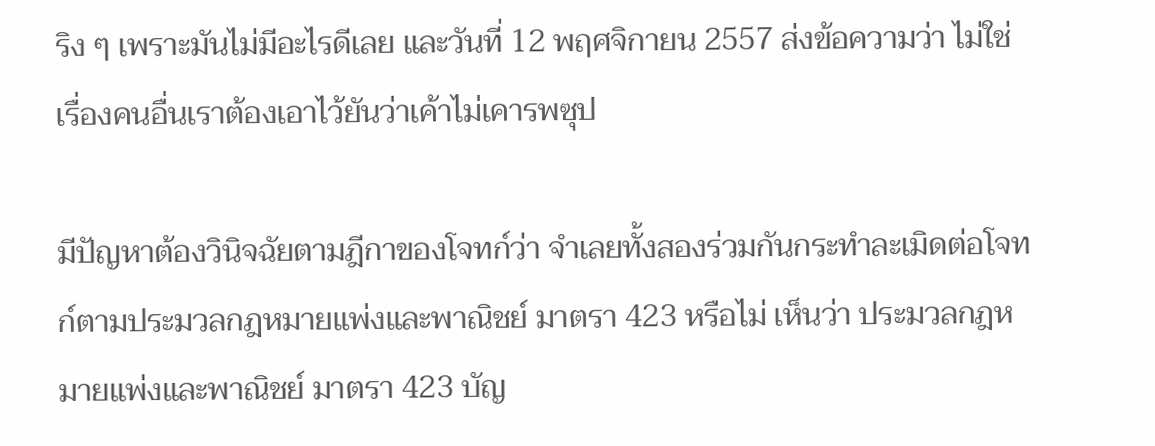ริง ๆ เพราะมันไม่มีอะไรดีเลย และวันที่ 12 พฤศจิกายน 2557 ส่งข้อความว่า ไม่ใช่เรื่องคนอื่นเราต้องเอาไว้ยันว่าเค้าไม่เคารพซุป

มีปัญหาต้องวินิจฉัยตามฎีกาของโจทก์ว่า จำเลยทั้งสองร่วมกันกระทำละเมิดต่อโจทก์ตามประมวลกฎหมายแพ่งและพาณิชย์ มาตรา 423 หรือไม่ เห็นว่า ประมวลกฎหมายแพ่งและพาณิชย์ มาตรา 423 บัญ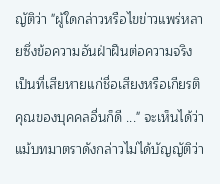ญัติว่า "ผู้ใดกล่าวหรือไขข่าวแพร่หลายซึ่งข้อความอันฝ่าฝืนต่อความจริง เป็นที่เสียหายแก่ชื่อเสียงหรือเกียรติคุณของบุคคลอื่นก็ดี ..." จะเห็นได้ว่าแม้บทมาตราดังกล่าวไม่ได้บัญญัติว่า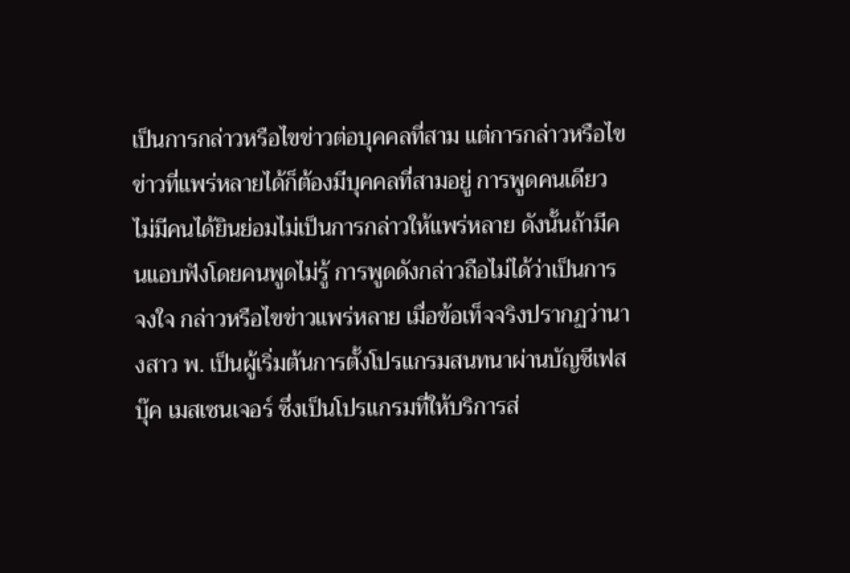เป็นการกล่าวหรือไขข่าวต่อบุคคลที่สาม แต่การกล่าวหรือไขข่าวที่แพร่หลายได้ก็ต้องมีบุคคลที่สามอยู่ การพูดคนเดียวไม่มีคนได้ยินย่อมไม่เป็นการกล่าวให้แพร่หลาย ดังนั้นถ้ามีคนแอบฟังโดยคนพูดไม่รู้ การพูดดังกล่าวถือไม่ได้ว่าเป็นการจงใจ กล่าวหรือไขข่าวแพร่หลาย เมื่อข้อเท็จจริงปรากฏว่านางสาว พ. เป็นผู้เริ่มต้นการตั้งโปรแกรมสนทนาผ่านบัญชีเฟสบุ๊ค เมสเซนเจอร์ ซึ่งเป็นโปรแกรมที่ให้บริการส่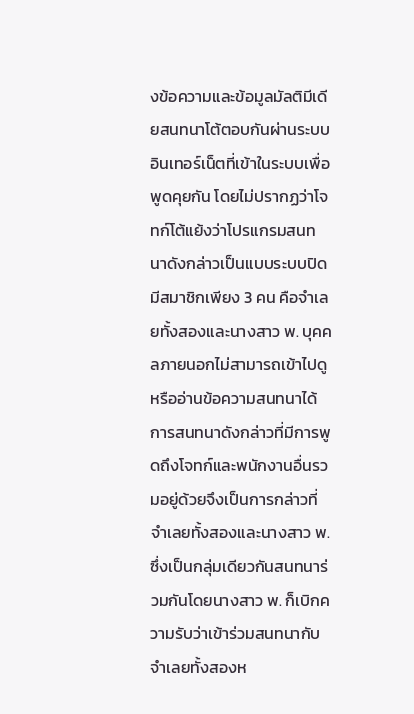งข้อความและข้อมูลมัลติมีเดียสนทนาโต้ตอบกันผ่านระบบอินเทอร์เน็ตที่เข้าในระบบเพื่อพูดคุยกัน โดยไม่ปรากฏว่าโจทก์โต้แย้งว่าโปรแกรมสนทนาดังกล่าวเป็นแบบระบบปิดมีสมาชิกเพียง 3 คน คือจำเลยทั้งสองและนางสาว พ. บุคคลภายนอกไม่สามารถเข้าไปดูหรืออ่านข้อความสนทนาได้ การสนทนาดังกล่าวที่มีการพูดถึงโจทก์และพนักงานอื่นรวมอยู่ด้วยจึงเป็นการกล่าวที่จำเลยทั้งสองและนางสาว พ. ซึ่งเป็นกลุ่มเดียวกันสนทนาร่วมกันโดยนางสาว พ. ก็เบิกความรับว่าเข้าร่วมสนทนากับจำเลยทั้งสองห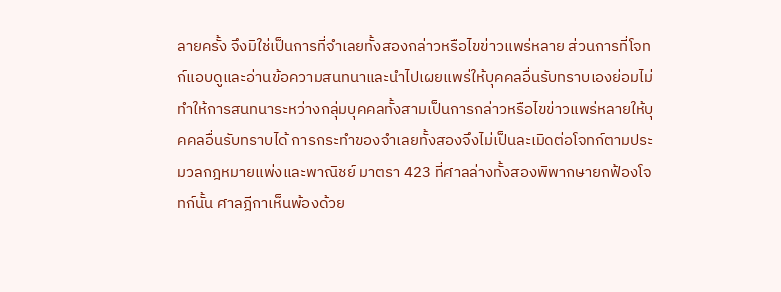ลายครั้ง จึงมิใช่เป็นการที่จำเลยทั้งสองกล่าวหรือไขข่าวแพร่หลาย ส่วนการที่โจทก์แอบดูและอ่านข้อความสนทนาและนำไปเผยแพร่ให้บุคคลอื่นรับทราบเองย่อมไม่ทำให้การสนทนาระหว่างกลุ่มบุคคลทั้งสามเป็นการกล่าวหรือไขข่าวแพร่หลายให้บุคคลอื่นรับทราบได้ การกระทำของจำเลยทั้งสองจึงไม่เป็นละเมิดต่อโจทก์ตามประมวลกฎหมายแพ่งและพาณิชย์ มาตรา 423 ที่ศาลล่างทั้งสองพิพากษายกฟ้องโจทก์นั้น ศาลฎีกาเห็นพ้องด้วย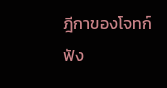ฎีกาของโจทก์ฟัง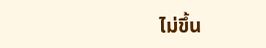ไม่ขึ้น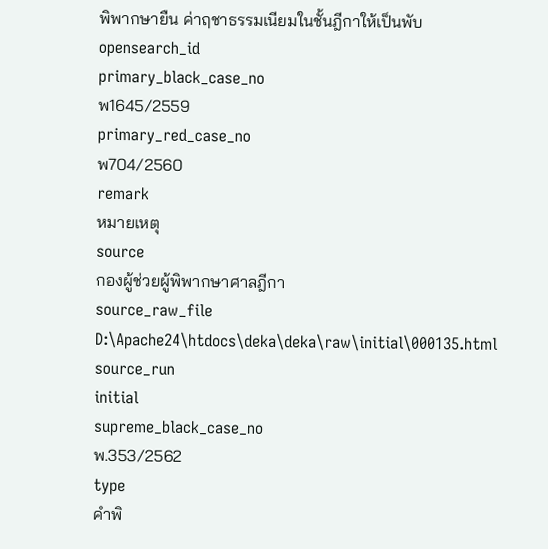พิพากษายืน ค่าฤชาธรรมเนียมในชั้นฎีกาให้เป็นพับ
opensearch_id
primary_black_case_no
พ1645/2559
primary_red_case_no
พ704/2560
remark
หมายเหตุ
source
กองผู้ช่วยผู้พิพากษาศาลฎีกา
source_raw_file
D:\Apache24\htdocs\deka\deka\raw\initial\000135.html
source_run
initial
supreme_black_case_no
พ.353/2562
type
คำพิ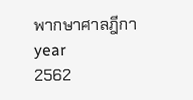พากษาศาลฎีกา
year
2562